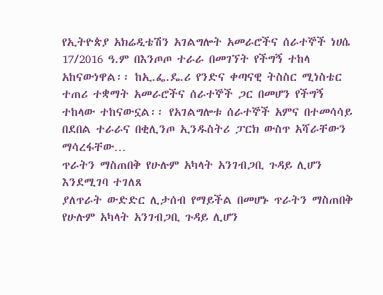የኢትዮጵያ አክሬዲቴሽን አገልግሎት አመራሮችና ሰራተኞች ነሀሴ 17/2016 ዓ.ም በእንጦጦ ተራራ በመገኘት የችግኝ ተከላ አከናውነዋል፡፡ ከኢ.ፌ.ዴ.ሪ የንድና ቀጣናዊ ትስስር ሚነስቴር ተጠሪ ተቋማት አመራሮችና ሰራተኞች ጋር በመሆን የችግኝ ተከላው ተከናውኗል፡፡ የአገልግሎቱ ሰራተኞች አምና በተመሳሳይ በደበል ተራራና በቂሊንጦ ኢንዱስትሪ ፓርክ ውስጥ አሻራቸውን ማሳረፋቸው…
ጥራትን ማስጠበቅ የሁሉም አካላት አንገብጋቢ ጉዳይ ሊሆን እንደሚገባ ተገለጸ
ያለጥራት ውድድር ሊታሰብ የማይችል በመሆኑ ጥራትን ማስጠበቅ የሁሉም አካላት አንገብጋቢ ጉዳይ ሊሆን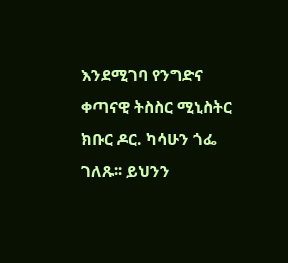እንደሚገባ የንግድና ቀጣናዊ ትስስር ሚኒስትር ክቡር ዶር. ካሳሁን ጎፌ ገለጹ፡፡ ይህንን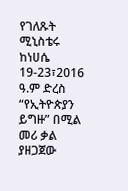የገለጹት ሚኒስቴሩ ከነሀሴ 19-23፣2016 ዓ.ም ድረስ “የኢትዮጵያን ይግዙ” በሚል መሪ ቃል ያዘጋጀው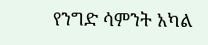የንግድ ሳምንት አካል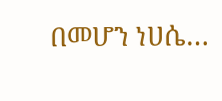በመሆን ነሀሴ…